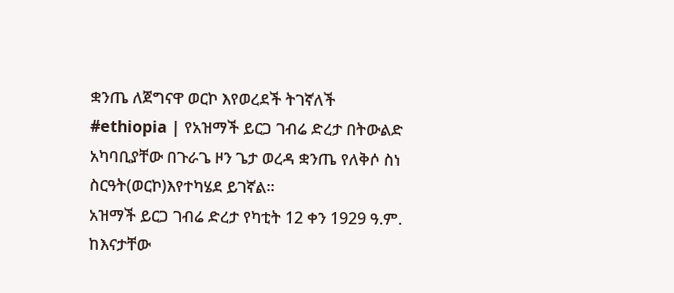ቋንጤ ለጀግናዋ ወርኮ እየወረደች ትገኛለች
#ethiopia | የአዝማች ይርጋ ገብሬ ድረታ በትውልድ አካባቢያቸው በጉራጌ ዞን ጌታ ወረዳ ቋንጤ የለቅሶ ስነ ስርዓት(ወርኮ)እየተካሄደ ይገኛል።
አዝማች ይርጋ ገብሬ ድረታ የካቲት 12 ቀን 1929 ዓ.ም. ከእናታቸው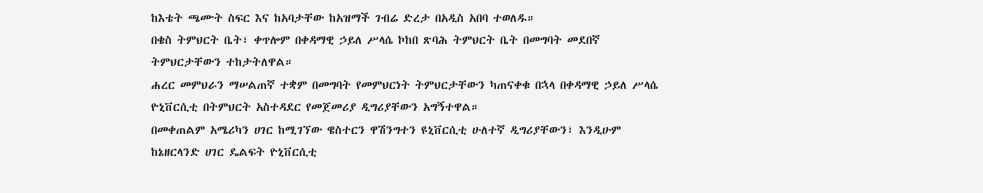ከእቴት ጫሙት ስፍር እና ከአባታቸው ከአዝማች ገብሬ ድረታ በአዲስ አበባ ተወለዱ።
በቄስ ትምህርት ቤት፣ ቀጥሎም በቀዳማዊ ኃይለ ሥላሴ ኮከበ ጽባሕ ትምህርት ቤት በመግባት መደበኛ ትምህርታቸውን ተከታትለዋል።
ሐረር መምህራን ማሠልጠኛ ተቋም በመግባት የመምህርነት ትምህርታቸውን ካጠናቀቁ በኋላ በቀዳማዊ ኃይለ ሥላሴ ዮኒቨርሲቲ በትምህርት አስተዳደር የመጀመሪያ ዲግሪያቸውን አግኝተዋል።
በመቀጠልም አሜሪካን ሀገር ከሚገኘው ዌስተርን ዋሽንግተን ዩኒቨርሲቲ ሁለተኛ ዲግሪያቸውን፣ እንዲሁም ከኔዘርላንድ ሀገር ዴልፍት ዮኒቨርሲቲ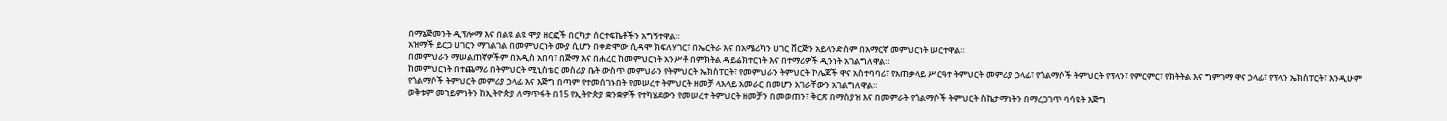በማኔጅመንት ዲፕሎማ እና በልዩ ልዩ ሞያ ዘርፎች በርካታ ሰርተፍኬቶችን አግኝተዋል።
አዝማች ይርጋ ሀገርን ማገልገል በመምህርነት ሙያ ሲሆን በቀድሞው ሲዳሞ ክፍለሃገር፣ በኤርትራ እና በአሜሪካን ሀገር ቨርጅን አይላንድስም በአማርኛ መምህርነት ሠርተዋል።
በመምህራን ማሠልጠኛዎችም በአዲስ አበባ፣ በጅማ እና በሐረር ከመምህርነት አንሥቶ በምክትል ዳይሬክተርነት እና በተማሪዎች ዲንነት አገልግለዋል።
ከመምህርነት በተጨማሪ በትምህርት ሚኒስቴር መስሪያ ቤት ውስጥ መምህራን የትምህርት ኤክስፐርት፣ የመምህራን ትምህርት ኮሌጆች ዋና አስተባባሪ፣ የአጠቃላይ ሥርዓተ ትምህርት መምሪያ ኃላፊ፣ የጎልማሶች ትምህርት የፕላን፣ የምርምር፣ የክትትል እና ግምገማ ዋና ኃላፊ፣ የፕላን ኤክስፐርት፣ እንዲሁም የጎልማሶች ትምህርት መምሪያ ኃላፊ እና እጅግ በጣም የተመሰገኑበት የመሠረተ ትምህርት ዘመቻ ላእላይ አመራር በመሆን አገራቸውን አገልግለዋል።
ወቅቱም መኀይምነትን ከኢትዮጵያ ለማጥፋት በ15 የኢትዮጵያ ቋንቋዎች የተካሄደውን የመሠረተ ትምህርት ዘመቻን በመወጠን፣ ቅርጽ በማስያዝ እና በመምራት የጎልማሶች ትምህርት ስኬታማነትን በማረጋገጥ ባሳዩት እጅግ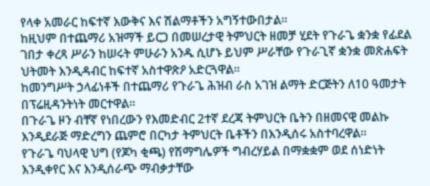የላቀ አመራር ከፍተኛ እውቅና እና ሽልማቶችን አግኝተውበታል።
ከዚህም በተጨማሪ አዝማች ይርጋ በመሠረታዊ ትምህርት ዘመቻ ሂደት የጉራጌ ቋንቋ የፊደል ገበታ ቀረጻ ሥራን ከሠሩት ምሁራን አንዱ ሲሆኑ ይህም ሥራቸው የጉራጊኛ ቋንቋ መጽሐፍት ህትመት እንዲዳብር ከፍተኛ አስተዋጽዖ አድርጓዋል።
ከመንግሥት ኃላፊነቶች በተጨማሪ የጉራጌ ሕዝብ ራስ አገዝ ልማት ድርጅትን ለ10 ዓመታት በፕሬዚዳንትነት መርተዋል።
በጉራጌ ዞን ብቸኛ የነበረውን የእመድብር 2ተኛ ደረጃ ትምህርት ቤትን በዘመናዊ መልኩ እንዲደራጅ ማድረግን ጨምሮ በርካታ ትምህርት ቤቶችን በእንዲሰሩ አስተባረዋል፡፡
የጉራጌ ባህላዊ ህግ (የጆካ ቂጫ) የሽማግሌዎች ግብረሃይል በማቋቋም ወደ ሰነድነት እንዲቀየር እና እንዲሰራጭ ማብቃታቸው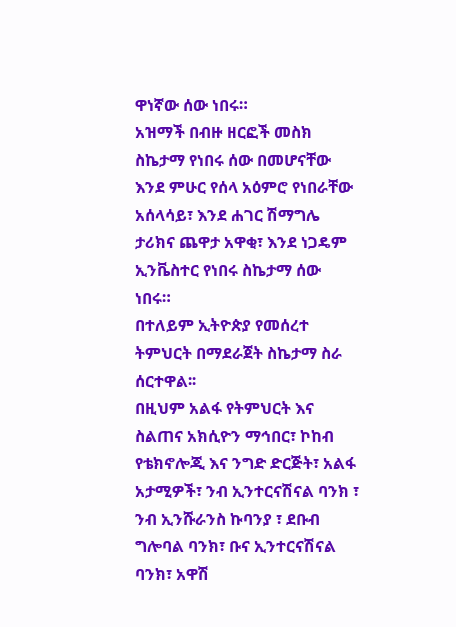ዋነኛው ሰው ነበሩ።
አዝማች በብዙ ዘርፎች መስክ ስኬታማ የነበሩ ሰው በመሆናቸው እንደ ምሁር የሰላ አዕምሮ የነበራቸው አሰላሳይ፣ እንደ ሐገር ሽማግሌ ታሪክና ጨዋታ አዋቂ፣ እንደ ነጋዴም ኢንቬስተር የነበሩ ስኬታማ ሰው ነበሩ።
በተለይም ኢትዮጵያ የመሰረተ ትምህርት በማደራጀት ስኬታማ ስራ ሰርተዋል፡፡
በዚህም አልፋ የትምህርት እና ስልጠና አክሲዮን ማኅበር፣ ኮከብ የቴክኖሎጂ እና ንግድ ድርጅት፣ አልፋ አታሚዎች፣ ንብ ኢንተርናሽናል ባንክ ፣ ንብ ኢንሹራንስ ኩባንያ ፣ ደቡብ ግሎባል ባንክ፣ ቡና ኢንተርናሽናል ባንክ፣ አዋሽ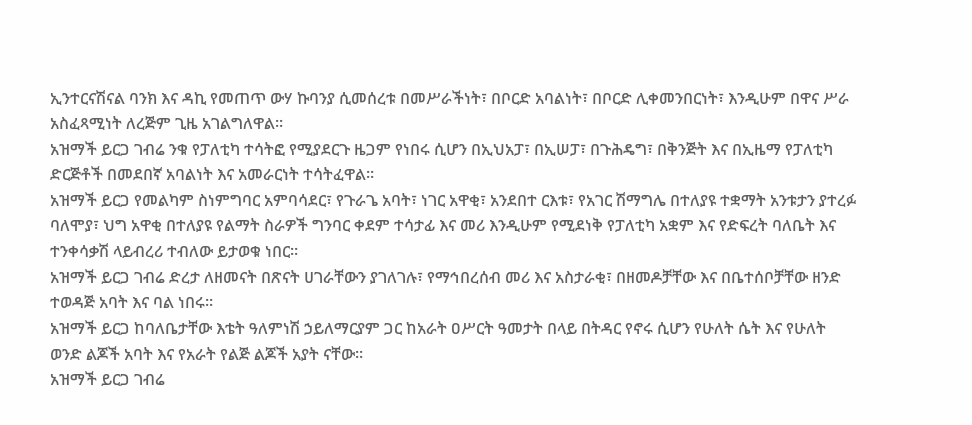ኢንተርናሽናል ባንክ እና ዳኪ የመጠጥ ውሃ ኩባንያ ሲመሰረቱ በመሥራችነት፣ በቦርድ አባልነት፣ በቦርድ ሊቀመንበርነት፣ እንዲሁም በዋና ሥራ አስፈጻሚነት ለረጅም ጊዜ አገልግለዋል፡፡
አዝማች ይርጋ ገብሬ ንቁ የፓለቲካ ተሳትፎ የሚያደርጉ ዜጋም የነበሩ ሲሆን በኢህአፓ፣ በኢሠፓ፣ በጉሕዴግ፣ በቅንጅት እና በኢዜማ የፓለቲካ ድርጅቶች በመደበኛ አባልነት እና አመራርነት ተሳትፈዋል።
አዝማች ይርጋ የመልካም ስነምግባር አምባሳደር፣ የጉራጌ አባት፣ ነገር አዋቂ፣ አንደበተ ርእቱ፣ የአገር ሽማግሌ በተለያዩ ተቋማት አንቱታን ያተረፉ ባለሞያ፣ ህግ አዋቂ በተለያዩ የልማት ስራዎች ግንባር ቀደም ተሳታፊ እና መሪ እንዲሁም የሚደነቅ የፓለቲካ አቋም እና የድፍረት ባለቤት እና ተንቀሳቃሽ ላይብረሪ ተብለው ይታወቁ ነበር።
አዝማች ይርጋ ገብሬ ድረታ ለዘመናት በጽናት ሀገራቸውን ያገለገሉ፣ የማኅበረሰብ መሪ እና አስታራቂ፣ በዘመዶቻቸው እና በቤተሰቦቻቸው ዘንድ ተወዳጅ አባት እና ባል ነበሩ።
አዝማች ይርጋ ከባለቤታቸው እቴት ዓለምነሽ ኃይለማርያም ጋር ከአራት ዐሥርት ዓመታት በላይ በትዳር የኖሩ ሲሆን የሁለት ሴት እና የሁለት ወንድ ልጆች አባት እና የአራት የልጅ ልጆች አያት ናቸው።
አዝማች ይርጋ ገብሬ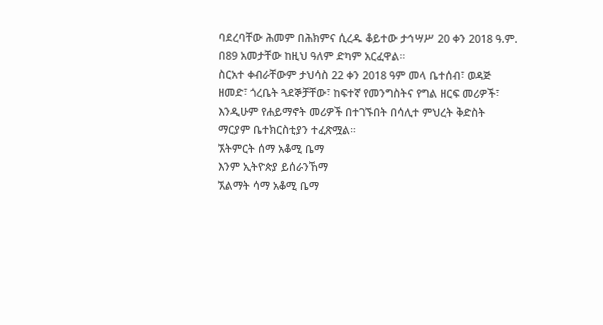ባደረባቸው ሕመም በሕክምና ሲረዱ ቆይተው ታኅሣሥ 20 ቀን 2018 ዓ.ም. በ89 አመታቸው ከዚህ ዓለም ድካም አርፈዋል።
ስርአተ ቀብራቸውም ታህሳስ 22 ቀን 2018 ዓም መላ ቤተሰብ፣ ወዳጅ ዘመድ፣ ጎረቤት ጓደኞቻቸው፣ ከፍተኛ የመንግስትና የግል ዘርፍ መሪዎች፣ እንዲሁም የሐይማኖት መሪዎች በተገኙበት በሳሊተ ምህረት ቅድስት ማርያም ቤተክርስቲያን ተፈጽሟል።
ኧትምርት ሰማ አቆሚ ቤማ
እንም ኢትዮጵያ ይሰራንኸማ
ኧልማት ሳማ አቆሚ ቤማ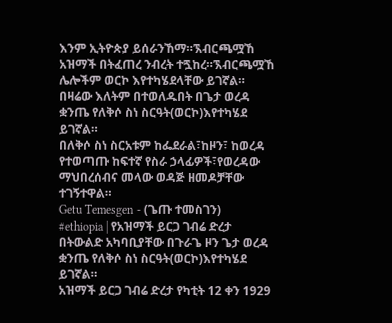እንም ኢትዮጵያ ይሰራንኸማ።ኧብርጫሟኸ
አዝማች በትፈጠረ ንብረት ተጟከረ።ኧብርጫሟኸ
ሌሎችም ወርኮ እየተካሄደላቸው ይገኛል።
በዛሬው እለትም በተወለዱበት በጌታ ወረዳ ቋንጤ የለቅሶ ስነ ስርዓት(ወርኮ)እየተካሄደ ይገኛል።
በለቅሶ ስነ ስርአቱም ከፌደራል፣ከዞን፣ ከወረዳ የተወጣጡ ከፍተኛ የስራ ኃላፊዎች፣የወረዳው ማህበረሰብና መላው ወዳጅ ዘመዶቻቸው ተገኝተዋል።
Getu Temesgen - (ጌጡ ተመስገን)
#ethiopia | የአዝማች ይርጋ ገብሬ ድረታ በትውልድ አካባቢያቸው በጉራጌ ዞን ጌታ ወረዳ ቋንጤ የለቅሶ ስነ ስርዓት(ወርኮ)እየተካሄደ ይገኛል።
አዝማች ይርጋ ገብሬ ድረታ የካቲት 12 ቀን 1929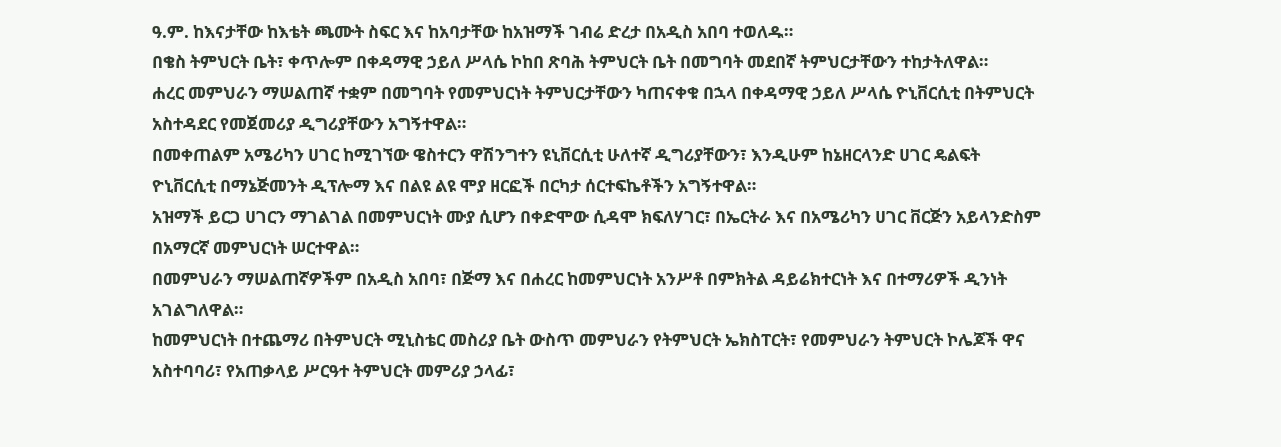ዓ.ም. ከእናታቸው ከእቴት ጫሙት ስፍር እና ከአባታቸው ከአዝማች ገብሬ ድረታ በአዲስ አበባ ተወለዱ።
በቄስ ትምህርት ቤት፣ ቀጥሎም በቀዳማዊ ኃይለ ሥላሴ ኮከበ ጽባሕ ትምህርት ቤት በመግባት መደበኛ ትምህርታቸውን ተከታትለዋል።
ሐረር መምህራን ማሠልጠኛ ተቋም በመግባት የመምህርነት ትምህርታቸውን ካጠናቀቁ በኋላ በቀዳማዊ ኃይለ ሥላሴ ዮኒቨርሲቲ በትምህርት አስተዳደር የመጀመሪያ ዲግሪያቸውን አግኝተዋል።
በመቀጠልም አሜሪካን ሀገር ከሚገኘው ዌስተርን ዋሽንግተን ዩኒቨርሲቲ ሁለተኛ ዲግሪያቸውን፣ እንዲሁም ከኔዘርላንድ ሀገር ዴልፍት ዮኒቨርሲቲ በማኔጅመንት ዲፕሎማ እና በልዩ ልዩ ሞያ ዘርፎች በርካታ ሰርተፍኬቶችን አግኝተዋል።
አዝማች ይርጋ ሀገርን ማገልገል በመምህርነት ሙያ ሲሆን በቀድሞው ሲዳሞ ክፍለሃገር፣ በኤርትራ እና በአሜሪካን ሀገር ቨርጅን አይላንድስም በአማርኛ መምህርነት ሠርተዋል።
በመምህራን ማሠልጠኛዎችም በአዲስ አበባ፣ በጅማ እና በሐረር ከመምህርነት አንሥቶ በምክትል ዳይሬክተርነት እና በተማሪዎች ዲንነት አገልግለዋል።
ከመምህርነት በተጨማሪ በትምህርት ሚኒስቴር መስሪያ ቤት ውስጥ መምህራን የትምህርት ኤክስፐርት፣ የመምህራን ትምህርት ኮሌጆች ዋና አስተባባሪ፣ የአጠቃላይ ሥርዓተ ትምህርት መምሪያ ኃላፊ፣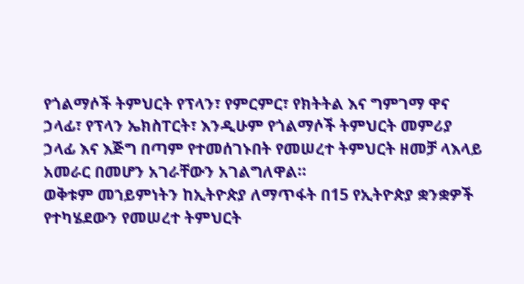የጎልማሶች ትምህርት የፕላን፣ የምርምር፣ የክትትል እና ግምገማ ዋና ኃላፊ፣ የፕላን ኤክስፐርት፣ እንዲሁም የጎልማሶች ትምህርት መምሪያ ኃላፊ እና እጅግ በጣም የተመሰገኑበት የመሠረተ ትምህርት ዘመቻ ላእላይ አመራር በመሆን አገራቸውን አገልግለዋል።
ወቅቱም መኀይምነትን ከኢትዮጵያ ለማጥፋት በ15 የኢትዮጵያ ቋንቋዎች የተካሄደውን የመሠረተ ትምህርት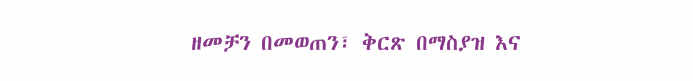ዘመቻን በመወጠን፣ ቅርጽ በማስያዝ እና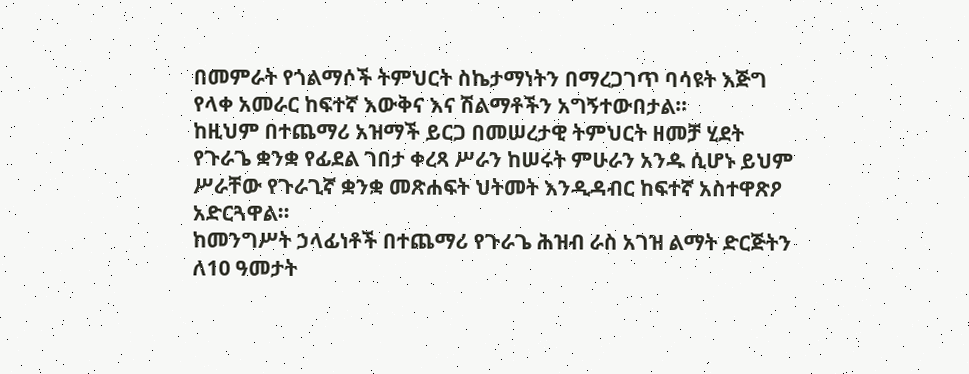በመምራት የጎልማሶች ትምህርት ስኬታማነትን በማረጋገጥ ባሳዩት እጅግ የላቀ አመራር ከፍተኛ እውቅና እና ሽልማቶችን አግኝተውበታል።
ከዚህም በተጨማሪ አዝማች ይርጋ በመሠረታዊ ትምህርት ዘመቻ ሂደት የጉራጌ ቋንቋ የፊደል ገበታ ቀረጻ ሥራን ከሠሩት ምሁራን አንዱ ሲሆኑ ይህም ሥራቸው የጉራጊኛ ቋንቋ መጽሐፍት ህትመት እንዲዳብር ከፍተኛ አስተዋጽዖ አድርጓዋል።
ከመንግሥት ኃላፊነቶች በተጨማሪ የጉራጌ ሕዝብ ራስ አገዝ ልማት ድርጅትን ለ10 ዓመታት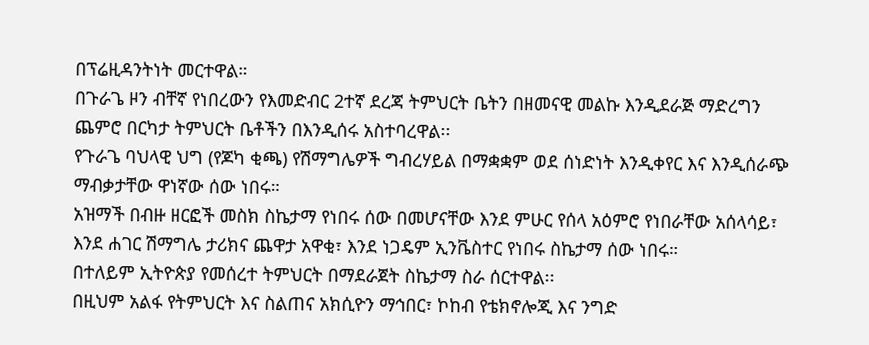በፕሬዚዳንትነት መርተዋል።
በጉራጌ ዞን ብቸኛ የነበረውን የእመድብር 2ተኛ ደረጃ ትምህርት ቤትን በዘመናዊ መልኩ እንዲደራጅ ማድረግን ጨምሮ በርካታ ትምህርት ቤቶችን በእንዲሰሩ አስተባረዋል፡፡
የጉራጌ ባህላዊ ህግ (የጆካ ቂጫ) የሽማግሌዎች ግብረሃይል በማቋቋም ወደ ሰነድነት እንዲቀየር እና እንዲሰራጭ ማብቃታቸው ዋነኛው ሰው ነበሩ።
አዝማች በብዙ ዘርፎች መስክ ስኬታማ የነበሩ ሰው በመሆናቸው እንደ ምሁር የሰላ አዕምሮ የነበራቸው አሰላሳይ፣ እንደ ሐገር ሽማግሌ ታሪክና ጨዋታ አዋቂ፣ እንደ ነጋዴም ኢንቬስተር የነበሩ ስኬታማ ሰው ነበሩ።
በተለይም ኢትዮጵያ የመሰረተ ትምህርት በማደራጀት ስኬታማ ስራ ሰርተዋል፡፡
በዚህም አልፋ የትምህርት እና ስልጠና አክሲዮን ማኅበር፣ ኮከብ የቴክኖሎጂ እና ንግድ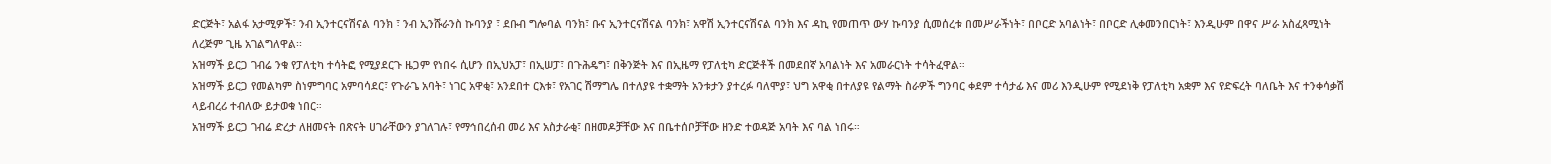ድርጅት፣ አልፋ አታሚዎች፣ ንብ ኢንተርናሽናል ባንክ ፣ ንብ ኢንሹራንስ ኩባንያ ፣ ደቡብ ግሎባል ባንክ፣ ቡና ኢንተርናሽናል ባንክ፣ አዋሽ ኢንተርናሽናል ባንክ እና ዳኪ የመጠጥ ውሃ ኩባንያ ሲመሰረቱ በመሥራችነት፣ በቦርድ አባልነት፣ በቦርድ ሊቀመንበርነት፣ እንዲሁም በዋና ሥራ አስፈጻሚነት ለረጅም ጊዜ አገልግለዋል፡፡
አዝማች ይርጋ ገብሬ ንቁ የፓለቲካ ተሳትፎ የሚያደርጉ ዜጋም የነበሩ ሲሆን በኢህአፓ፣ በኢሠፓ፣ በጉሕዴግ፣ በቅንጅት እና በኢዜማ የፓለቲካ ድርጅቶች በመደበኛ አባልነት እና አመራርነት ተሳትፈዋል።
አዝማች ይርጋ የመልካም ስነምግባር አምባሳደር፣ የጉራጌ አባት፣ ነገር አዋቂ፣ አንደበተ ርእቱ፣ የአገር ሽማግሌ በተለያዩ ተቋማት አንቱታን ያተረፉ ባለሞያ፣ ህግ አዋቂ በተለያዩ የልማት ስራዎች ግንባር ቀደም ተሳታፊ እና መሪ እንዲሁም የሚደነቅ የፓለቲካ አቋም እና የድፍረት ባለቤት እና ተንቀሳቃሽ ላይብረሪ ተብለው ይታወቁ ነበር።
አዝማች ይርጋ ገብሬ ድረታ ለዘመናት በጽናት ሀገራቸውን ያገለገሉ፣ የማኅበረሰብ መሪ እና አስታራቂ፣ በዘመዶቻቸው እና በቤተሰቦቻቸው ዘንድ ተወዳጅ አባት እና ባል ነበሩ።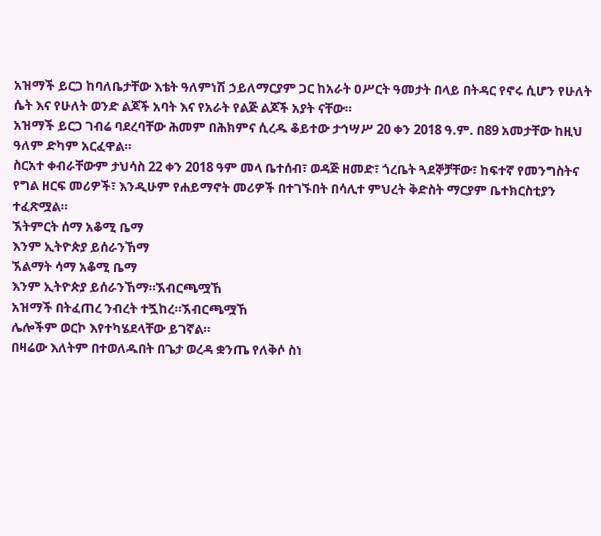አዝማች ይርጋ ከባለቤታቸው እቴት ዓለምነሽ ኃይለማርያም ጋር ከአራት ዐሥርት ዓመታት በላይ በትዳር የኖሩ ሲሆን የሁለት ሴት እና የሁለት ወንድ ልጆች አባት እና የአራት የልጅ ልጆች አያት ናቸው።
አዝማች ይርጋ ገብሬ ባደረባቸው ሕመም በሕክምና ሲረዱ ቆይተው ታኅሣሥ 20 ቀን 2018 ዓ.ም. በ89 አመታቸው ከዚህ ዓለም ድካም አርፈዋል።
ስርአተ ቀብራቸውም ታህሳስ 22 ቀን 2018 ዓም መላ ቤተሰብ፣ ወዳጅ ዘመድ፣ ጎረቤት ጓደኞቻቸው፣ ከፍተኛ የመንግስትና የግል ዘርፍ መሪዎች፣ እንዲሁም የሐይማኖት መሪዎች በተገኙበት በሳሊተ ምህረት ቅድስት ማርያም ቤተክርስቲያን ተፈጽሟል።
ኧትምርት ሰማ አቆሚ ቤማ
እንም ኢትዮጵያ ይሰራንኸማ
ኧልማት ሳማ አቆሚ ቤማ
እንም ኢትዮጵያ ይሰራንኸማ።ኧብርጫሟኸ
አዝማች በትፈጠረ ንብረት ተጟከረ።ኧብርጫሟኸ
ሌሎችም ወርኮ እየተካሄደላቸው ይገኛል።
በዛሬው እለትም በተወለዱበት በጌታ ወረዳ ቋንጤ የለቅሶ ስነ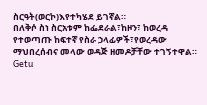ስርዓት(ወርኮ)እየተካሄደ ይገኛል።
በለቅሶ ስነ ስርአቱም ከፌደራል፣ከዞን፣ ከወረዳ የተወጣጡ ከፍተኛ የስራ ኃላፊዎች፣የወረዳው ማህበረሰብና መላው ወዳጅ ዘመዶቻቸው ተገኝተዋል።
Getu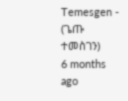Temesgen - (ጌጡ ተመስገን)
6 months ago